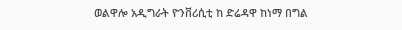ወልዋሎ አዲግራት ዮንቨሪሲቲ ከ ድሬዳዋ ከነማ በግል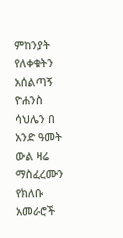ምከንያት የለቀቁትን አሰልጣኝ ዮሐንስ ሳህሌን በ አንድ ዓመት ውል ዛሬ ማስፈረሙን የክለቡ አመራሮች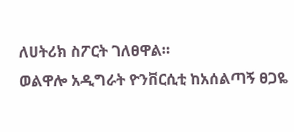ለሀትሪክ ስፖርት ገለፀዋል።
ወልዋሎ አዲግራት ዮንቨርሲቲ ከአሰልጣኝ ፀጋዬ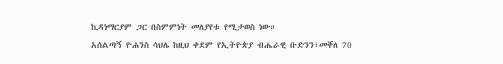ኪዳነማርያም ጋር በስምምነት መለያየቱ የሚታወስ ነው።
አሰልጣኝ ዮሐንስ ሳህሌ ከዚህ ቀደም የኢትዮጵያ ብሔራዊ ቡድንን፣መቐለ 70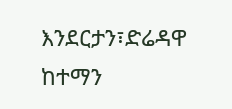እንደርታን፣ድሬዳዋ ከተማን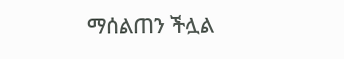ማሰልጠን ችሏል